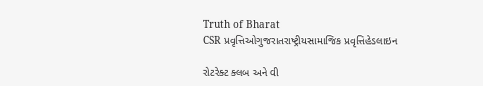Truth of Bharat
CSR પ્રવૃત્તિઓગુજરાતરાષ્ટ્રીયસામાજિક પ્રવૃત્તિહેડલાઇન

રોટરેક્ટ ક્લબ અને વી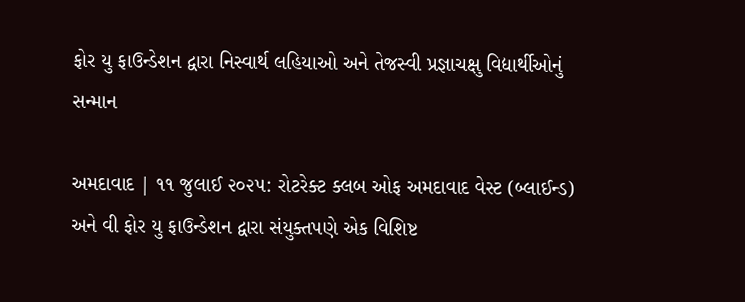ફોર યુ ફાઉન્ડેશન દ્વારા નિસ્વાર્થ લહિયાઓ અને તેજસ્વી પ્રજ્ઞાચક્ષુ વિદ્યાર્થીઓનું સન્માન

અમદાવાદ | ૧૧ જુલાઈ ૨૦૨૫: રોટરેક્ટ ક્લબ ઓફ અમદાવાદ વેસ્ટ (બ્લાઈન્ડ) અને વી ફોર યુ ફાઉન્ડેશન દ્વારા સંયુક્તપણે એક વિશિષ્ટ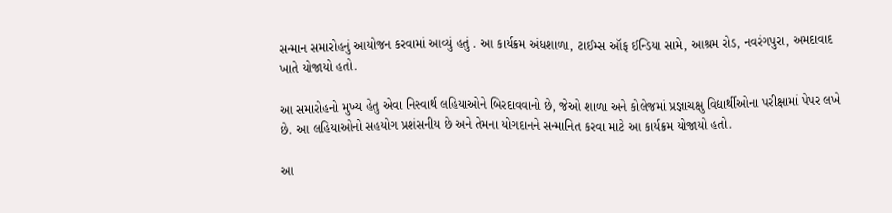સન્માન સમારોહનું આયોજન કરવામાં આવ્યું હતું . આ કાર્યક્રમ અંધશાળા, ટાઈમ્સ ઑફ ઈન્ડિયા સામે, આશ્રમ રોડ, નવરંગપુરા, અમદાવાદ ખાતે યોજાયો હતો.

આ સમારોહનો મુખ્ય હેતુ એવા નિસ્વાર્થ લહિયાઓને બિરદાવવાનો છે, જેઓ શાળા અને કોલેજમાં પ્રજ્ઞાચક્ષુ વિદ્યાર્થીઓના પરીક્ષામાં પેપર લખે છે. આ લહિયાઓનો સહયોગ પ્રશંસનીય છે અને તેમના યોગદાનને સન્માનિત કરવા માટે આ કાર્યક્રમ યોજાયો હતો.

આ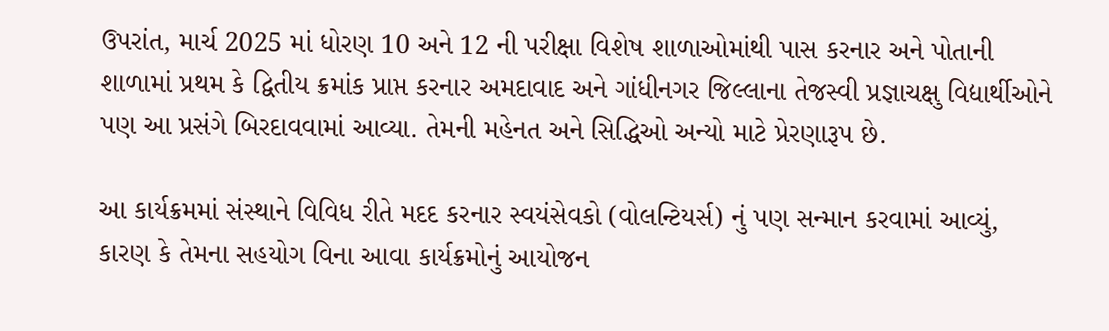ઉપરાંત, માર્ચ 2025 માં ધોરણ 10 અને 12 ની પરીક્ષા વિશેષ શાળાઓમાંથી પાસ કરનાર અને પોતાની શાળામાં પ્રથમ કે દ્વિતીય ક્રમાંક પ્રાપ્ત કરનાર અમદાવાદ અને ગાંધીનગર જિલ્લાના તેજસ્વી પ્રજ્ઞાચક્ષુ વિદ્યાર્થીઓને પણ આ પ્રસંગે બિરદાવવામાં આવ્યા. તેમની મહેનત અને સિદ્ધિઓ અન્યો માટે પ્રેરણારૂપ છે.

આ કાર્યક્રમમાં સંસ્થાને વિવિધ રીતે મદદ કરનાર સ્વયંસેવકો (વોલન્ટિયર્સ) નું પણ સન્માન કરવામાં આવ્યું, કારણ કે તેમના સહયોગ વિના આવા કાર્યક્રમોનું આયોજન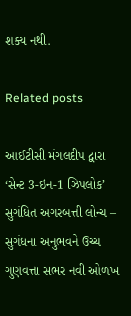શક્ય નથી.

Related posts

આઈટીસી મંગલદીપ દ્વારા ‘સેન્ટ 3-ઇન-1 ઝિપલોક’ સુગંધિત અગરબત્તી લોન્ચ – સુગંધના અનુભવને ઉચ્ચ ગુણવત્તા સભર નવી ઓળખ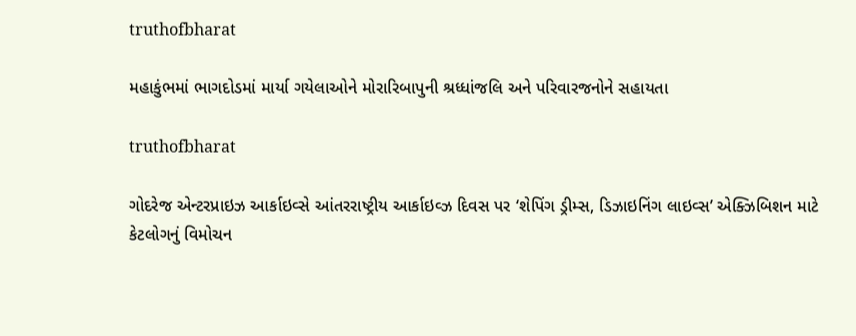truthofbharat

મહાકુંભમાં ભાગદોડમાં માર્યા ગયેલાઓને મોરારિબાપુની શ્રધ્ધાંજલિ અને પરિવારજનોને સહાયતા

truthofbharat

ગોદરેજ એન્ટરપ્રાઇઝ આર્કાઇવ્સે આંતરરાષ્ટ્રીય આર્કાઇવ્ઝ દિવસ પર ‘શેપિંગ ડ્રીમ્સ, ડિઝાઇનિંગ લાઇવ્સ’ એક્ઝિબિશન માટે કેટલોગનું વિમોચન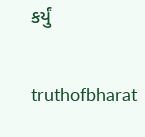કર્યું

truthofbharat